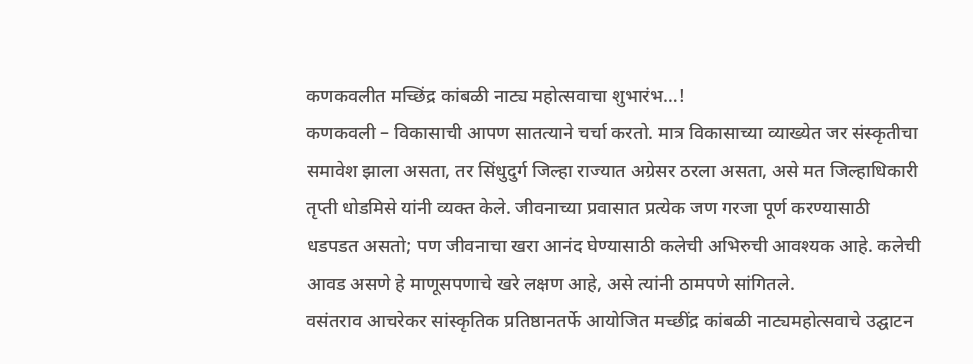कणकवलीत मच्छिंद्र कांबळी नाट्य महोत्सवाचा शुभारंभ…!
कणकवली – विकासाची आपण सातत्याने चर्चा करतो. मात्र विकासाच्या व्याख्येत जर संस्कृतीचा समावेश झाला असता, तर सिंधुदुर्ग जिल्हा राज्यात अग्रेसर ठरला असता, असे मत जिल्हाधिकारी तृप्ती धोडमिसे यांनी व्यक्त केले. जीवनाच्या प्रवासात प्रत्येक जण गरजा पूर्ण करण्यासाठी धडपडत असतो; पण जीवनाचा खरा आनंद घेण्यासाठी कलेची अभिरुची आवश्यक आहे. कलेची आवड असणे हे माणूसपणाचे खरे लक्षण आहे, असे त्यांनी ठामपणे सांगितले.
वसंतराव आचरेकर सांस्कृतिक प्रतिष्ठानतर्फे आयोजित मच्छींद्र कांबळी नाट्यमहोत्सवाचे उद्घाटन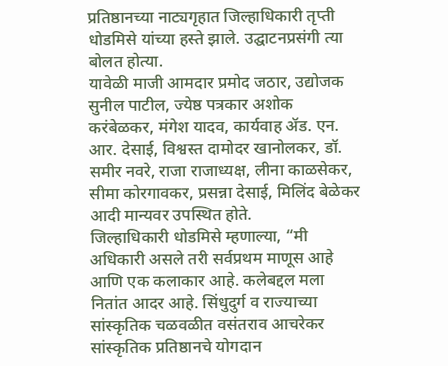प्रतिष्ठानच्या नाट्यगृहात जिल्हाधिकारी तृप्ती धोडमिसे यांच्या हस्ते झाले. उद्घाटनप्रसंगी त्या बोलत होत्या.
यावेळी माजी आमदार प्रमोद जठार, उद्योजक सुनील पाटील, ज्येष्ठ पत्रकार अशोक करंबेळकर, मंगेश यादव, कार्यवाह ॲड. एन. आर. देसाई, विश्वस्त दामोदर खानोलकर, डॉ. समीर नवरे, राजा राजाध्यक्ष, लीना काळसेकर, सीमा कोरगावकर, प्रसन्ना देसाई, मिलिंद बेळेकर आदी मान्यवर उपस्थित होते.
जिल्हाधिकारी धोडमिसे म्हणाल्या, “मी अधिकारी असले तरी सर्वप्रथम माणूस आहे आणि एक कलाकार आहे. कलेबद्दल मला नितांत आदर आहे. सिंधुदुर्ग व राज्याच्या सांस्कृतिक चळवळीत वसंतराव आचरेकर सांस्कृतिक प्रतिष्ठानचे योगदान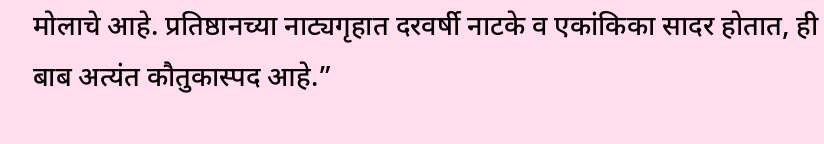मोलाचे आहे. प्रतिष्ठानच्या नाट्यगृहात दरवर्षी नाटके व एकांकिका सादर होतात, ही बाब अत्यंत कौतुकास्पद आहे.”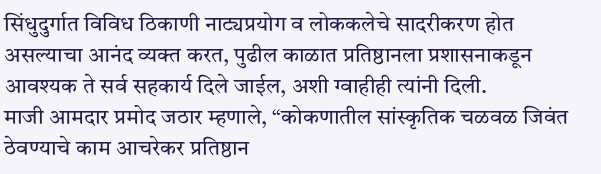सिंधुदुर्गात विविध ठिकाणी नाट्यप्रयोग व लोककलेचे सादरीकरण होत असल्याचा आनंद व्यक्त करत, पुढील काळात प्रतिष्ठानला प्रशासनाकडून आवश्यक ते सर्व सहकार्य दिले जाईल, अशी ग्वाहीही त्यांनी दिली.
माजी आमदार प्रमोद जठार म्हणाले, “कोकणातील सांस्कृतिक चळवळ जिवंत ठेवण्याचे काम आचरेकर प्रतिष्ठान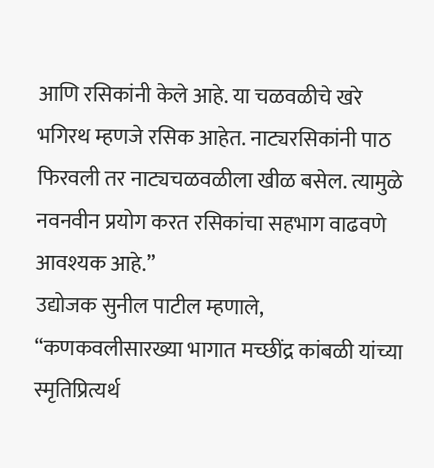आणि रसिकांनी केले आहे. या चळवळीचे खरे भगिरथ म्हणजे रसिक आहेत. नाट्यरसिकांनी पाठ फिरवली तर नाट्यचळवळीला खीळ बसेल. त्यामुळे नवनवीन प्रयोग करत रसिकांचा सहभाग वाढवणे आवश्यक आहे.”
उद्योजक सुनील पाटील म्हणाले, “कणकवलीसारख्या भागात मच्छींद्र कांबळी यांच्या स्मृतिप्रित्यर्थ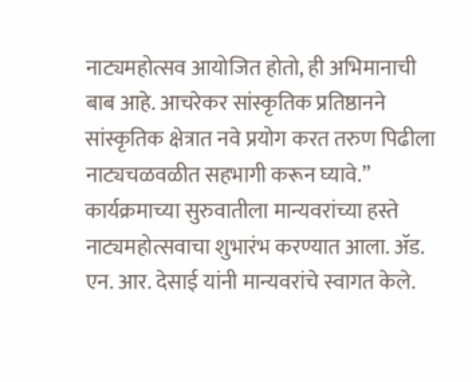नाट्यमहोत्सव आयोजित होतो, ही अभिमानाची बाब आहे. आचरेकर सांस्कृतिक प्रतिष्ठानने सांस्कृतिक क्षेत्रात नवे प्रयोग करत तरुण पिढीला नाट्यचळवळीत सहभागी करून घ्यावे.”
कार्यक्रमाच्या सुरुवातीला मान्यवरांच्या हस्ते नाट्यमहोत्सवाचा शुभारंभ करण्यात आला. ॲड. एन. आर. देसाई यांनी मान्यवरांचे स्वागत केले.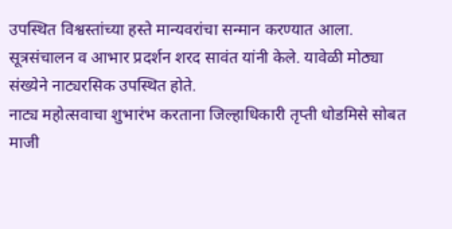उपस्थित विश्वस्तांच्या हस्ते मान्यवरांचा सन्मान करण्यात आला. सूत्रसंचालन व आभार प्रदर्शन शरद सावंत यांनी केले. यावेळी मोठ्या संख्येने नाट्यरसिक उपस्थित होते.
नाट्य महोत्सवाचा शुभारंभ करताना जिल्हाधिकारी तृप्ती धोडमिसे सोबत माजी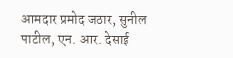आमदार प्रमोद जठार, सुनील पाटील, एन. आर. देसाई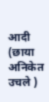आदी (छाया अनिकेत उचले )